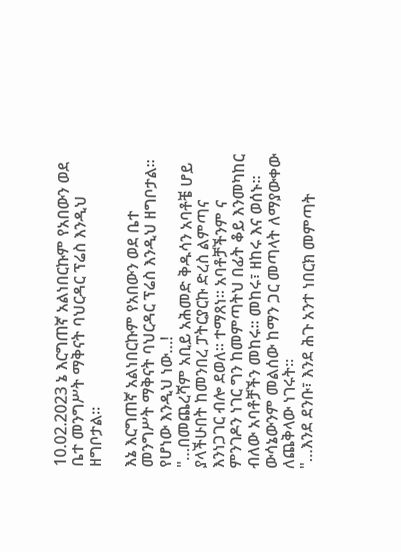10.02.2023 ኔ እርግጠኛ አልነበርኩም የአበውን ወደ ቤተ መንግሥት ማቅናት ባህርዳር ፕሬስ እንዲህ ዘግቦታል።

እኔ እርግጠኛ አልነበርኩም የአበውን ወደ ቤተ መንግሥት ማቅናት ባህርዳር ፕሬስ እንዲህ ዘግቦታል።
የሆነው እንዲህ ነው…!
"…በመጨረሻም አቢይ አሕመድ ቅዱሳን አባቶቼ ሆይ ያላችሁበት ከመንበረ ፓትርያርኩ ድረስ ልምጣና እንነጋገር ብሎ ደወለ። ተማጸነ። አባቶቻችንም ና ምንገዶን ነገር ግን ከመምጣትህ በፊት ቆይ እንመካከር ብለው አባቶቻችን መከሩ። መከሩ፣ ዘከሩ እና ወሰኑ። ውሳኔውንም መልሰው ከማን ጋር መጣላት ለማያውቀው ለጨቅላው ነገሩት።
"…እንደ ደንቡ፣ እንደ ሕጉ አንተ ነበርክ መምጣት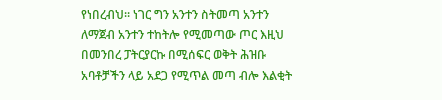የነበረብህ። ነገር ግን አንተን ስትመጣ አንተን ለማጀብ አንተን ተከትሎ የሚመጣው ጦር እዚህ በመንበረ ፓትርያርኩ በሚሰፍር ወቅት ሕዝቡ አባቶቻችን ላይ አደጋ የሚጥል መጣ ብሎ እልቂት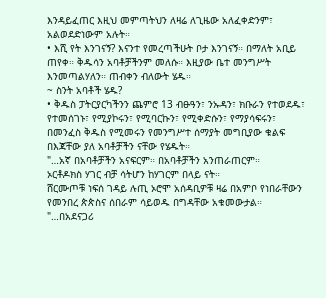እንዳይፈጠር እዚህ መምጣትህን ለዛሬ ለጊዜው አለፈቀድንም፣ አልወደድነውም አሉት።
• እሺ የት እንገናኝ? እናንተ የመረጣችሁት ቦታ እንገናኝ። በማለት አቢይ ጠየቀ። ቅዱሳን አባቶቻችንም መለሱ። እዚያው ቤተ መንግሥት እንመጣልሃለን። ጠብቀን ብለውት ሄዱ።
~ ስንት አባቶች ሄዱ?
• ቅዱስ ፓትርያርካችንን ጨምሮ 13 ብፁዓን፣ ንኡዳን፣ ክቡራን የተወደዱ፣ የተመሰገኑ፣ የሚያኮሩን፣ የሚባርኩን፣ የሚቀድሱን፣ የማያሳፍሩን፣ በመንፈስ ቅዱስ የሚመሩን የመንግሥተ ሰማያት መግቢያው ቁልፍ በእጃቸው ያለ አባቶቻችን ናቸው የሄዱት።
"…አኛ በአባቶቻችን አናፍርም። በአባቶቻችን አንጠራጠርም።
ኦርቶዶክስ ሃገር ብቻ ሳትሆን ከሃገርም በላይ ናት።
ሸርሙጦቹ ነፍሰ ገዳይ ሉጢ ኦሮሞ አሰዳቢዎቹ ዛሬ በአምቦ የነበራቸውን የመንበረ ጵጵስና ሰበራም ሳይወዱ በግዳቸው አቁመውታል።
"…በአደናጋሪ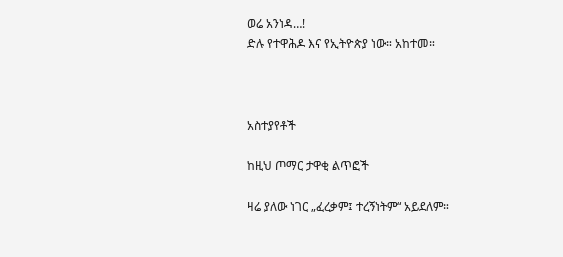ወሬ አንነዳ…!
ድሉ የተዋሕዶ እና የኢትዮጵያ ነው። አከተመ።



አስተያየቶች

ከዚህ ጦማር ታዋቂ ልጥፎች

ዛሬ ያለው ነገር „ፈረቃም፤ ተረኝነትም“ አይደለም።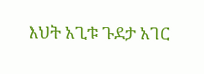እህት አጊቱ ጉደታ አገር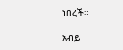ነበረች።

አብይ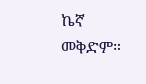ኬኛ መቅድም።